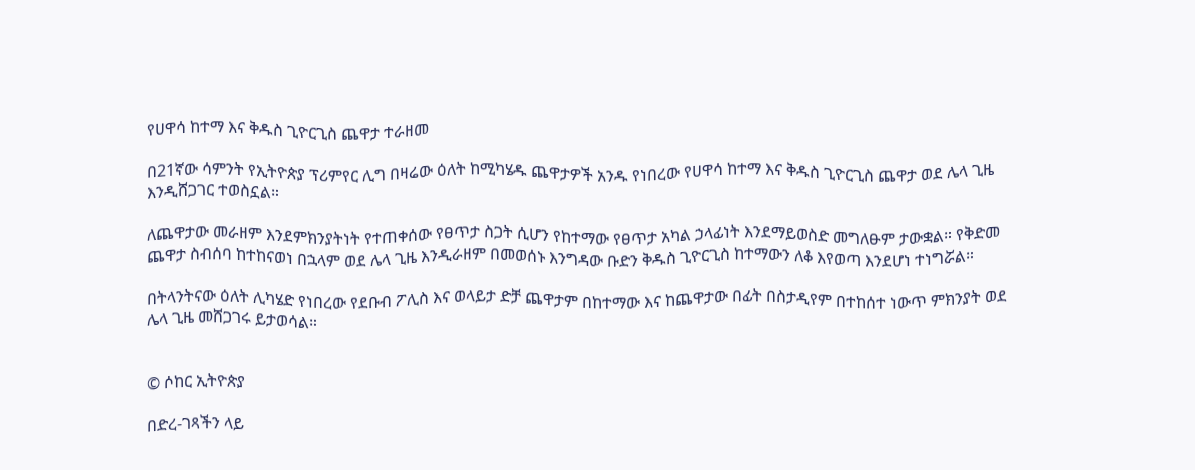የሀዋሳ ከተማ እና ቅዱስ ጊዮርጊስ ጨዋታ ተራዘመ

በ21ኛው ሳምንት የኢትዮጵያ ፕሪምየር ሊግ በዛሬው ዕለት ከሚካሄዱ ጨዋታዎች አንዱ የነበረው የሀዋሳ ከተማ እና ቅዱስ ጊዮርጊስ ጨዋታ ወደ ሌላ ጊዜ እንዲሸጋገር ተወስኗል።

ለጨዋታው መራዘም እንደምክንያትነት የተጠቀሰው የፀጥታ ስጋት ሲሆን የከተማው የፀጥታ አካል ኃላፊነት እንደማይወስድ መግለፁም ታውቋል። የቅድመ ጨዋታ ስብሰባ ከተከናወነ በኋላም ወደ ሌላ ጊዜ እንዲራዘም በመወሰኑ እንግዳው ቡድን ቅዱስ ጊዮርጊስ ከተማውን ለቆ እየወጣ እንደሆነ ተነግሯል።

በትላንትናው ዕለት ሊካሄድ የነበረው የደቡብ ፖሊስ እና ወላይታ ድቻ ጨዋታም በከተማው እና ከጨዋታው በፊት በስታዲየም በተከሰተ ነውጥ ምክንያት ወደ ሌላ ጊዜ መሸጋገሩ ይታወሳል።


© ሶከር ኢትዮጵያ

በድረ-ገጻችን ላይ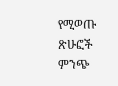የሚወጡ ጽሁፎች ምንጭ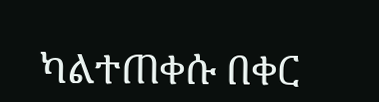ካልተጠቀሱ በቀር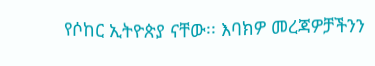የሶከር ኢትዮጵያ ናቸው፡፡ እባክዎ መረጃዎቻችንን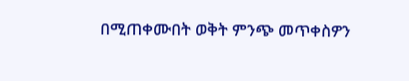በሚጠቀሙበት ወቅት ምንጭ መጥቀስዎን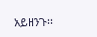አይዘንጉ፡፡